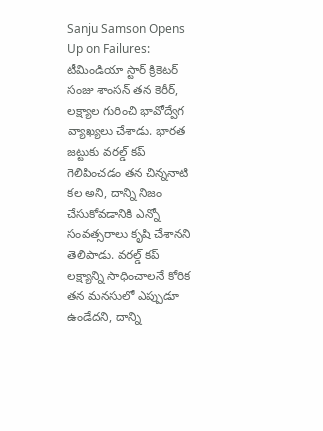Sanju Samson Opens Up on Failures: టీమిండియా స్టార్ క్రికెటర్ సంజు శాంసన్ తన కెరీర్, లక్ష్యాల గురించి భావోద్వేగ వ్యాఖ్యలు చేశాడు. భారత జట్టుకు వరల్డ్ కప్ గెలిపించడం తన చిన్ననాటి కల అని, దాన్ని నిజం చేసుకోవడానికి ఎన్నో సంవత్సరాలు కృషి చేశానని తెలిపాడు. వరల్డ్ కప్ లక్ష్యాన్ని సాధించాలనే కోరిక తన మనసులో ఎప్పుడూ ఉండేదని, దాన్ని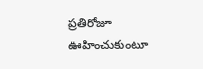ప్రతిరోజూ ఊహించుకుంటూ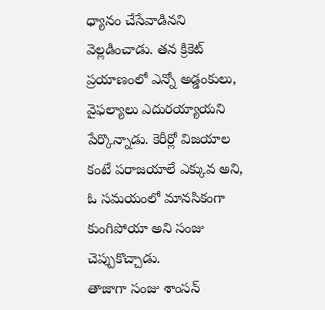ధ్యానం చేసేవాడినని వెల్లడించాడు. తన క్రికెట్ ప్రయాణంలో ఎన్నో అడ్డంకులు, వైఫల్యాలు ఎదురయ్యాయని పేర్కొన్నాడు. కెరీర్లో విజయాల కంటే పరాజయాలే ఎక్కువ అని, ఓ సమయంలో మానసికంగా కుంగిపోయా అని సంజు చెప్పుకొచ్చాడు.
తాజాగా సంజు శాంసన్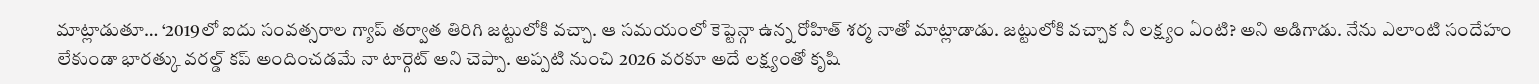మాట్లాడుతూ… ‘2019లో ఐదు సంవత్సరాల గ్యాప్ తర్వాత తిరిగి జట్టులోకి వచ్చా. ఆ సమయంలో కెప్టెన్గా ఉన్న రోహిత్ శర్మ నాతో మాట్లాడాడు. జట్టులోకి వచ్చాక నీ లక్ష్యం ఏంటి? అని అడిగాడు. నేను ఎలాంటి సందేహం లేకుండా భారత్కు వరల్డ్ కప్ అందించడమే నా టార్గెట్ అని చెప్పా. అప్పటి నుంచి 2026 వరకూ అదే లక్ష్యంతో కృషి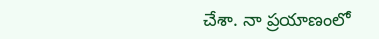చేశా. నా ప్రయాణంలో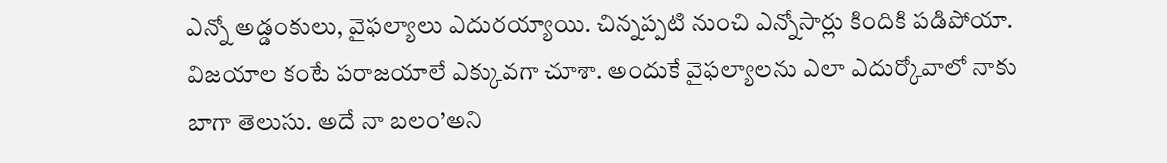ఎన్నో అడ్డంకులు, వైఫల్యాలు ఎదురయ్యాయి. చిన్నప్పటి నుంచి ఎన్నోసార్లు కిందికి పడిపోయా. విజయాల కంటే పరాజయాలే ఎక్కువగా చూశా. అందుకే వైఫల్యాలను ఎలా ఎదుర్కోవాలో నాకు బాగా తెలుసు. అదే నా బలం’అని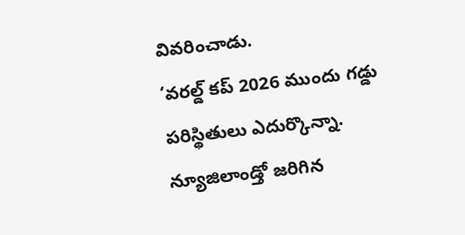వివరించాడు.
‘వరల్డ్ కప్ 2026 ముందు గడ్డు పరిస్థితులు ఎదుర్కొన్నా. న్యూజిలాండ్తో జరిగిన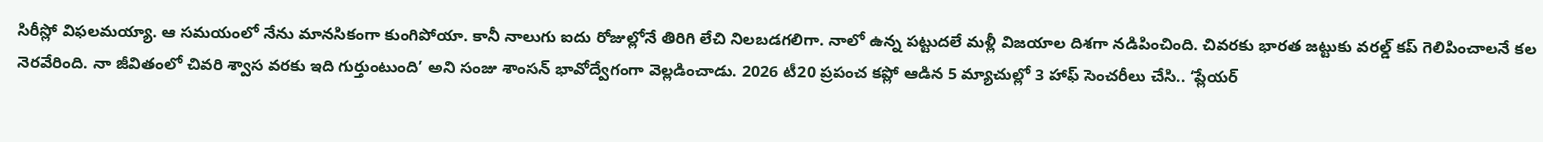సిరీస్లో విఫలమయ్యా. ఆ సమయంలో నేను మానసికంగా కుంగిపోయా. కానీ నాలుగు ఐదు రోజుల్లోనే తిరిగి లేచి నిలబడగలిగా. నాలో ఉన్న పట్టుదలే మళ్లీ విజయాల దిశగా నడిపించింది. చివరకు భారత జట్టుకు వరల్డ్ కప్ గెలిపించాలనే కల నెరవేరింది. నా జీవితంలో చివరి శ్వాస వరకు ఇది గుర్తుంటుంది’ అని సంజు శాంసన్ భావోద్వేగంగా వెల్లడించాడు. 2026 టీ20 ప్రపంచ కప్లో ఆడిన 5 మ్యాచుల్లో 3 హాఫ్ సెంచరీలు చేసి.. ‘ప్లేయర్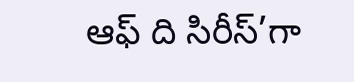ఆఫ్ ది సిరీస్’గా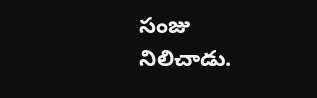సంజు నిలిచాడు.